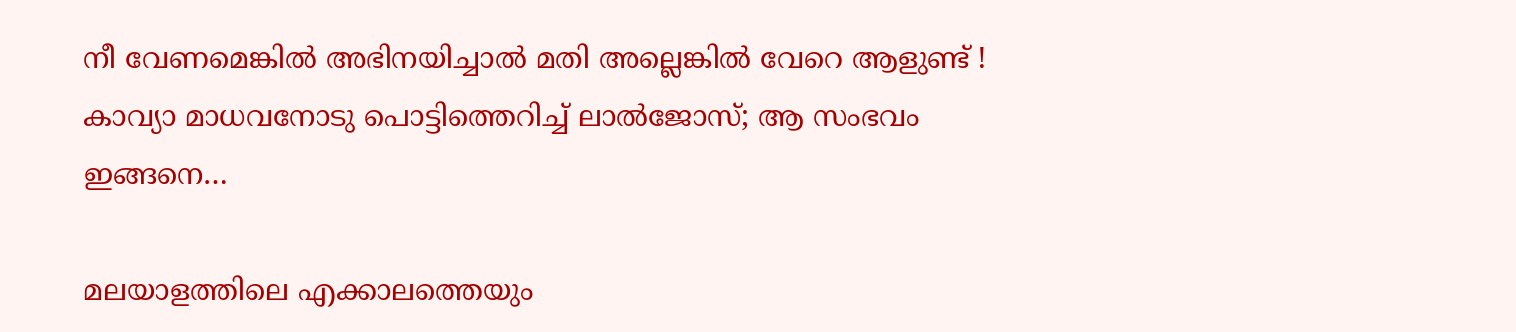നീ വേണമെങ്കില്‍ അഭിനയിച്ചാല്‍ മതി അല്ലെങ്കില്‍ വേറെ ആളുണ്ട് ! കാവ്യാ മാധവനോടു പൊട്ടിത്തെറിച്ച് ലാല്‍ജോസ്; ആ സംഭവം ഇങ്ങനെ…

മലയാളത്തിലെ എക്കാലത്തെയും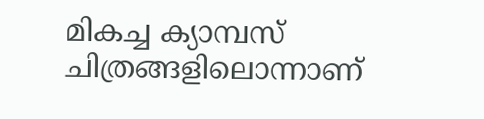മികച്ച ക്യാമ്പസ് ചിത്രങ്ങളിലൊന്നാണ്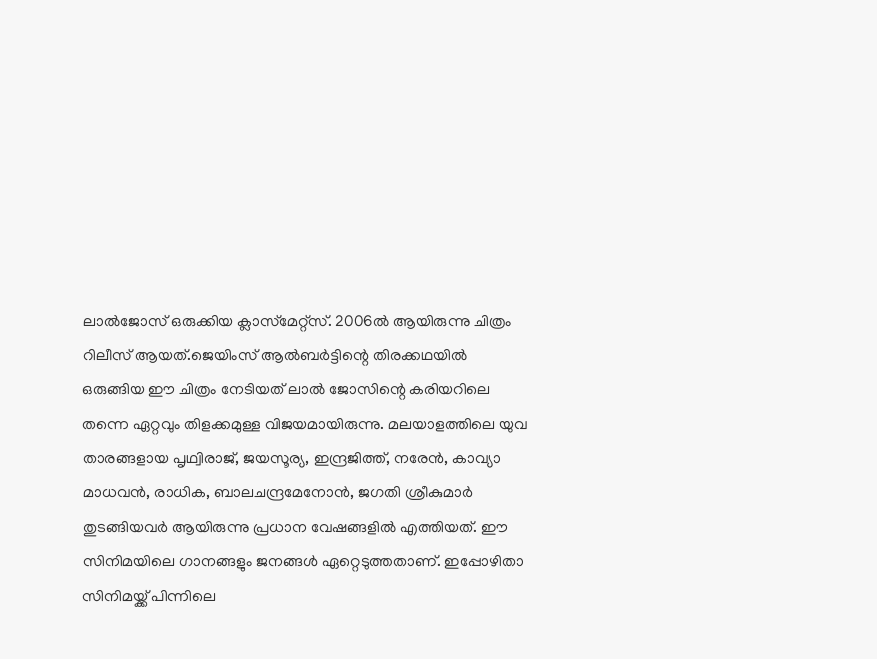ലാല്‍ജോസ് ഒരുക്കിയ ക്ലാസ്‌മേറ്റ്‌സ്. 2006ല്‍ ആയിരുന്നു ചിത്രം റിലീസ് ആയത്.ജെയിംസ് ആല്‍ബര്‍ട്ടിന്റെ തിരക്കഥയില്‍ ഒരുങ്ങിയ ഈ ചിത്രം നേടിയത് ലാല്‍ ജോസിന്റെ കരിയറിലെ തന്നെ ഏറ്റവും തിളക്കമുള്ള വിജയമായിരുന്നു. മലയാളത്തിലെ യുവ താരങ്ങളായ പൃഥ്വിരാജ്, ജയസൂര്യ, ഇന്ദ്രജിത്ത്, നരേന്‍, കാവ്യാ മാധവന്‍, രാധിക, ബാലചന്ദ്രമേനോന്‍, ജഗതി ശ്രീകുമാര്‍ തുടങ്ങിയവര്‍ ആയിരുന്നു പ്രധാന വേഷങ്ങളില്‍ എത്തിയത്. ഈ സിനിമയിലെ ഗാനങ്ങളും ജനങ്ങള്‍ ഏറ്റെടുത്തതാണ്. ഇപ്പോഴിതാ സിനിമയ്ക്ക് പിന്നിലെ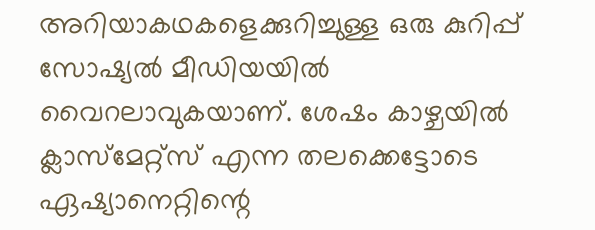അറിയാകഥകളെക്കുറിച്ചുള്ള ഒരു കുറിപ്പ് സോഷ്യല്‍ മീഡിയയില്‍ വൈറലാവുകയാണ്. ശേഷം കാഴ്ചയില്‍ ക്ലാസ്മേറ്റ്സ് എന്ന തലക്കെട്ടോടെ ഏഷ്യാനെറ്റിന്റെ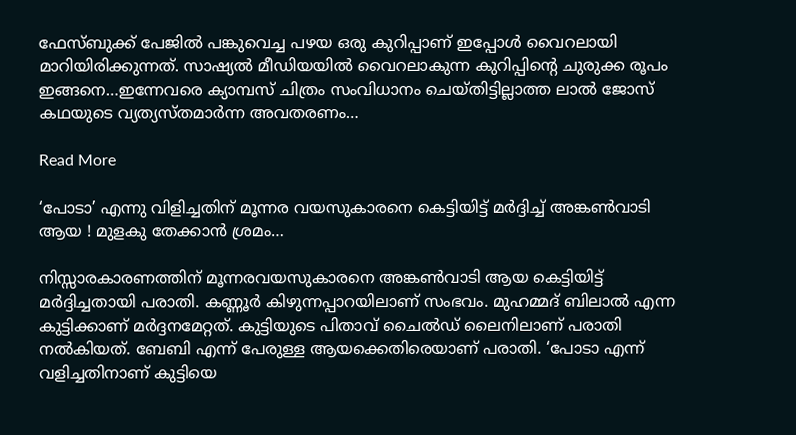ഫേസ്ബുക്ക് പേജില്‍ പങ്കുവെച്ച പഴയ ഒരു കുറിപ്പാണ് ഇപ്പോള്‍ വൈറലായി മാറിയിരിക്കുന്നത്. സാഷ്യല്‍ മീഡിയയില്‍ വൈറലാകുന്ന കുറിപ്പിന്റെ ചുരുക്ക രൂപം ഇങ്ങനെ…ഇന്നേവരെ ക്യാമ്പസ് ചിത്രം സംവിധാനം ചെയ്തിട്ടില്ലാത്ത ലാല്‍ ജോസ് കഥയുടെ വ്യത്യസ്തമാര്‍ന്ന അവതരണം…

Read More

‘പോടാ’ എന്നു വിളിച്ചതിന് മൂന്നര വയസുകാരനെ കെട്ടിയിട്ട് മര്‍ദ്ദിച്ച് അങ്കണ്‍വാടി ആയ ! മുളകു തേക്കാന്‍ ശ്രമം…

നിസ്സാരകാരണത്തിന് മൂന്നരവയസുകാരനെ അങ്കണ്‍വാടി ആയ കെട്ടിയിട്ട് മര്‍ദ്ദിച്ചതായി പരാതി. കണ്ണൂര്‍ കിഴുന്നപ്പാറയിലാണ് സംഭവം. മുഹമ്മദ് ബിലാല്‍ എന്ന കുട്ടിക്കാണ് മര്‍ദ്ദനമേറ്റത്. കുട്ടിയുടെ പിതാവ് ചൈല്‍ഡ് ലൈനിലാണ് പരാതി നല്‍കിയത്. ബേബി എന്ന് പേരുള്ള ആയക്കെതിരെയാണ് പരാതി. ‘പോടാ എന്ന് വളിച്ചതിനാണ് കുട്ടിയെ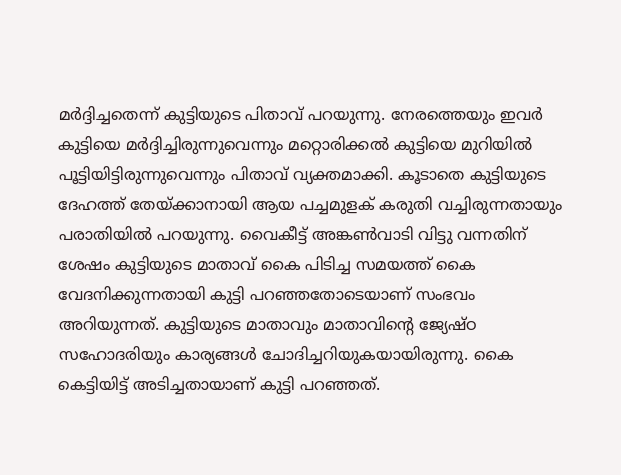മര്‍ദ്ദിച്ചതെന്ന് കുട്ടിയുടെ പിതാവ് പറയുന്നു. നേരത്തെയും ഇവര്‍ കുട്ടിയെ മര്‍ദ്ദിച്ചിരുന്നുവെന്നും മറ്റൊരിക്കല്‍ കുട്ടിയെ മുറിയില്‍ പൂട്ടിയിട്ടിരുന്നുവെന്നും പിതാവ് വ്യക്തമാക്കി. കൂടാതെ കുട്ടിയുടെ ദേഹത്ത് തേയ്ക്കാനായി ആയ പച്ചമുളക് കരുതി വച്ചിരുന്നതായും പരാതിയില്‍ പറയുന്നു. വൈകീട്ട് അങ്കണ്‍വാടി വിട്ടു വന്നതിന് ശേഷം കുട്ടിയുടെ മാതാവ് കൈ പിടിച്ച സമയത്ത് കൈ വേദനിക്കുന്നതായി കുട്ടി പറഞ്ഞതോടെയാണ് സംഭവം അറിയുന്നത്. കുട്ടിയുടെ മാതാവും മാതാവിന്റെ ജ്യേഷ്ഠ സഹോദരിയും കാര്യങ്ങള്‍ ചോദിച്ചറിയുകയായിരുന്നു. കൈ കെട്ടിയിട്ട് അടിച്ചതായാണ് കുട്ടി പറഞ്ഞത്.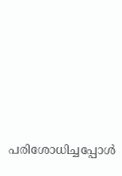പരിശോധിച്ചപ്പോള്‍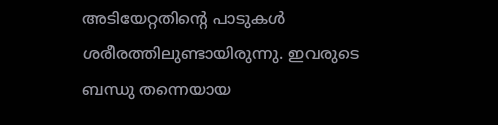അടിയേറ്റതിന്റെ പാടുകള്‍ ശരീരത്തിലുണ്ടായിരുന്നു. ഇവരുടെ ബന്ധു തന്നെയായ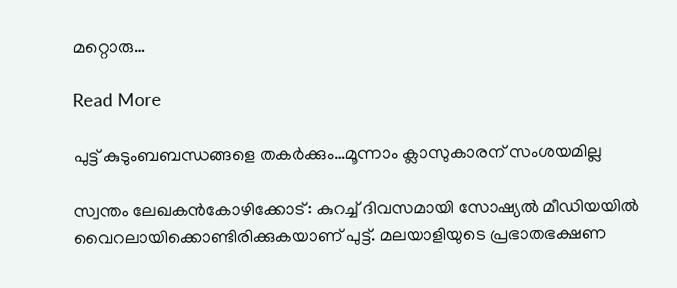മറ്റൊരു…

Read More

പുട്ട് കുടുംബബന്ധങ്ങളെ തകര്‍ക്കും…മൂന്നാം ക്ലാസുകാരന് സംശയമില്ല

സ്വന്തം ലേഖകന്‍കോഴിക്കോട്: കുറച്ച് ദിവസമായി സോഷ്യല്‍ മീഡിയയില്‍ വൈറലായിക്കൊണ്ടിരിക്കുകയാണ് പുട്ട്. മലയാളിയുടെ പ്രഭാതഭക്ഷണ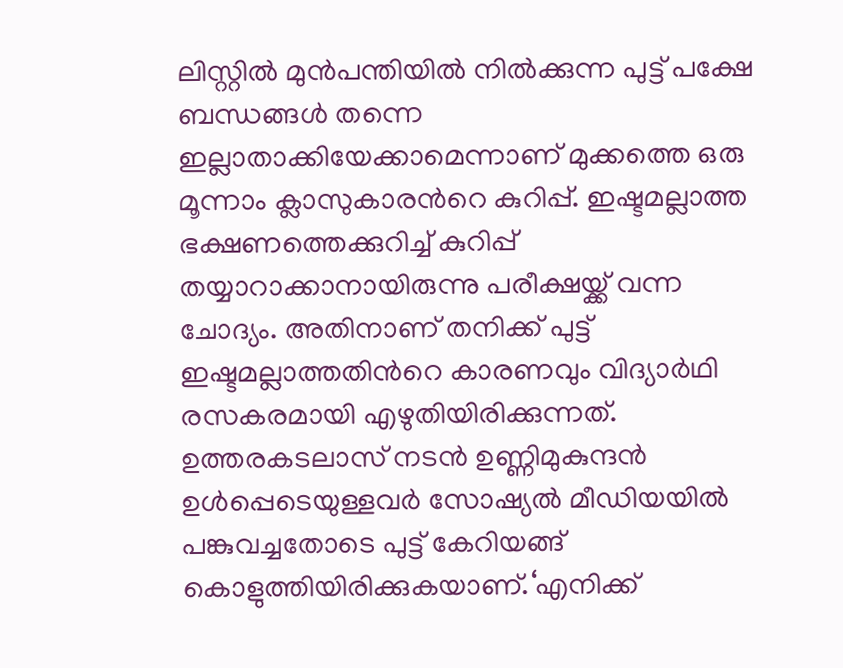ലിസ്റ്റില്‍ മുന്‍പന്തിയില്‍ നില്‍ക്കുന്ന പുട്ട് പക്ഷേ ബന്ധങ്ങള്‍ തന്നെ ഇല്ലാതാക്കിയേക്കാമെന്നാണ് മുക്കത്തെ ഒരു മൂന്നാം ക്ലാസുകാരന്‍റെ കുറിപ്പ്. ഇഷ്ടമല്ലാത്ത ഭക്ഷണത്തെക്കുറിച്ച് കുറിപ്പ് തയ്യാറാക്കാനായിരുന്നു പരീക്ഷയ്ക്ക് വന്ന ചോദ്യം. അതിനാണ് തനിക്ക് പുട്ട് ഇഷ്ടമല്ലാത്തതിന്‍റെ കാരണവും വിദ്യാര്‍ഥി രസകരമായി എഴുതിയിരിക്കുന്നത്. ഉത്തരകടലാസ് നടന്‍ ഉണ്ണിമുകുന്ദന്‍ ഉള്‍പ്പെടെയുള്ളവര്‍ സോഷ്യല്‍ മീഡിയയില്‍ പങ്കുവച്ചതോടെ പുട്ട് കേറിയങ്ങ് കൊളുത്തിയിരിക്കുകയാണ്.‘എനിക്ക്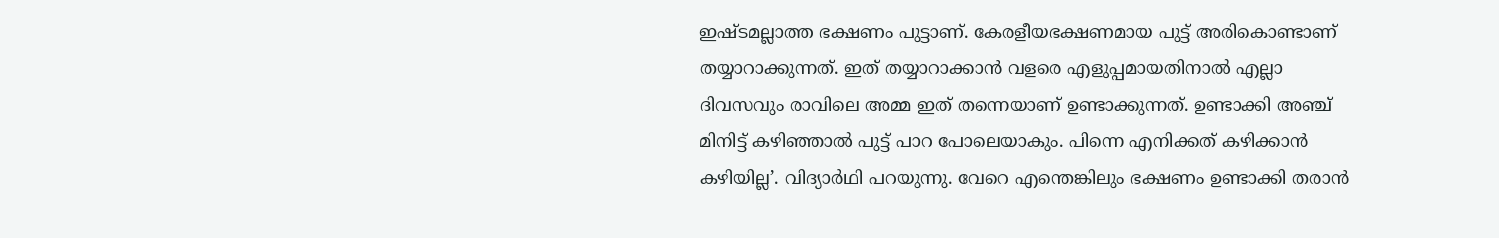ഇഷ്ടമല്ലാത്ത ഭക്ഷണം പുട്ടാണ്. കേരളീയഭക്ഷണമായ പുട്ട് അരികൊണ്ടാണ് തയ്യാറാക്കുന്നത്. ഇത് തയ്യാറാക്കാന്‍ വളരെ എളുപ്പമായതിനാല്‍ എല്ലാ ദിവസവും രാവിലെ അമ്മ ഇത് തന്നെയാണ് ഉണ്ടാക്കുന്നത്. ഉണ്ടാക്കി അഞ്ച് മിനിട്ട് കഴിഞ്ഞാല്‍ പുട്ട് പാറ പോലെയാകും. പിന്നെ എനിക്കത് കഴിക്കാന്‍ കഴിയില്ല’. വിദ്യാര്‍ഥി പറയുന്നു. വേറെ എന്തെങ്കിലും ഭക്ഷണം ഉണ്ടാക്കി തരാന്‍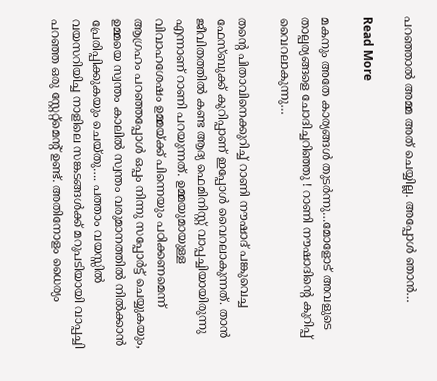പറഞ്ഞാല്‍ അമ്മ അത് ചെയ്യില്ല. അപ്പോള്‍ ഞാന്‍…

Read More

മകനും അതേ കാര്യങ്ങള്‍ തുടര്‍ന്നു…മോളോട് അവളുടെ താല്പര്യങ്ങളെ ചോദിച്ചറിഞ്ഞു ! റാണി നൗഷാദിന്റെ കുറിപ്പ് വൈറലാകുന്നു…

തന്റെ പിതാവിനെക്കുറിച്ച് റാണി നൗഷാദ് പങ്കുവെച്ച ഫേസ്ബുക്ക് കുറിപ്പാണ് ഇപ്പോള്‍ വൈറലാകുന്നത്. താന്‍ ജീവിതത്തില്‍ കണ്ട ആദ്യ ഫെമിനിസ്റ്റ് വാപ്പച്ചിയായിരുന്നു എന്നാണ് റാണി പറയുന്നത്. ഉമ്മയുമായുള്ള വിവാഹശേഷം ഉമ്മയ്ക്ക് പിന്നെയും പഠിക്കണമെന്ന് ആഗ്രഹം പറഞ്ഞപ്പോള്‍ ഒപ്പം നിന്നു സപ്പോര്‍ട്ട് ചെയ്യുകയും, ഉമ്മയെ സ്വന്തം കാലില്‍ സ്വന്തം വരുമാനത്തില്‍ നില്‍ക്കാന്‍ പ്രേരിപ്പിക്കുകയും ചെയ്തു…. പത്താം വയസ്സില്‍ വയസറിയിച്ച നാളിലെ സങ്കടങ്ങള്‍ക്ക് മറുപടിയായി വാപ്പച്ചി പറഞ്ഞ ഒരു സ്റ്റേറ്റ്മെന്റ് ഉണ്ട്. അതിനോളം ധൈര്യം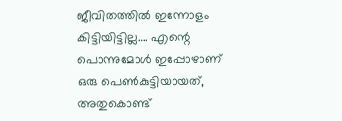ജീവിതത്തില്‍ ഇന്നോളം കിട്ടിയിട്ടില്ല…. എന്റെ പൊന്നുമോള്‍ ഇപ്പോഴാണ് ഒരു പെണ്‍കുട്ടിയായത്, അതുകൊണ്ട്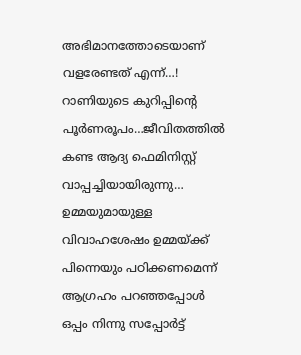അഭിമാനത്തോടെയാണ് വളരേണ്ടത് എന്ന്…! റാണിയുടെ കുറിപ്പിന്റെ പൂര്‍ണരൂപം…ജീവിതത്തില്‍ കണ്ട ആദ്യ ഫെമിനിസ്റ്റ് വാപ്പച്ചിയായിരുന്നു… ഉമ്മയുമായുള്ള വിവാഹശേഷം ഉമ്മയ്ക്ക് പിന്നെയും പഠിക്കണമെന്ന് ആഗ്രഹം പറഞ്ഞപ്പോള്‍ ഒപ്പം നിന്നു സപ്പോര്‍ട്ട്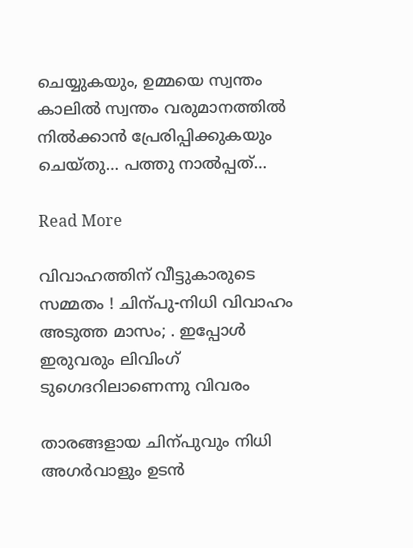ചെയ്യുകയും, ഉമ്മയെ സ്വന്തം കാലില്‍ സ്വന്തം വരുമാനത്തില്‍ നില്‍ക്കാന്‍ പ്രേരിപ്പിക്കുകയും ചെയ്തു… പത്തു നാല്‍പ്പത്…

Read More

വിവാഹത്തിന് വീട്ടുകാരുടെ സമ്മതം ! ചിന്പു-നിധി വിവാഹം അടുത്ത മാസം; . ഇപ്പോൾ ഇരുവരും ലിവിംഗ് ടുഗെദറിലാണെന്നു വിവരം

താരങ്ങളായ ചിന്പുവും നിധി അഗർവാളും ഉടൻ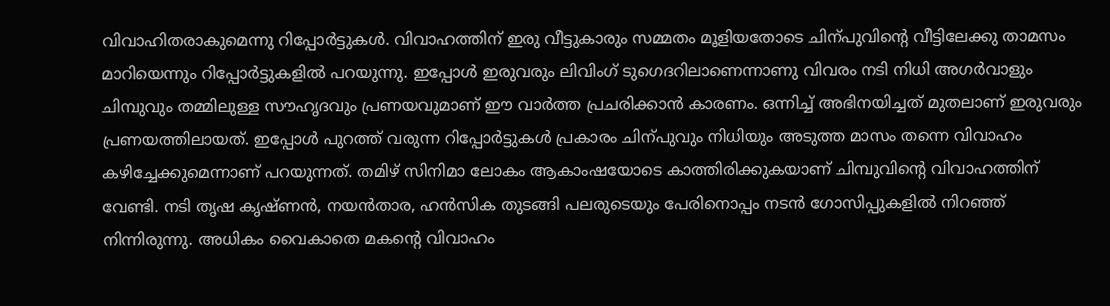വിവാഹിതരാകുമെന്നു റിപ്പോർട്ടുകൾ. വിവാഹത്തിന് ഇരു വീട്ടുകാരും സമ്മതം മൂളിയതോടെ ചിന്പുവിന്‍റെ വീട്ടിലേക്കു താമസം മാറിയെന്നും റിപ്പോർട്ടുകളിൽ പറയുന്നു. ഇപ്പോൾ ഇരുവരും ലിവിംഗ് ടുഗെദറിലാണെന്നാണു വിവരം നടി നിധി അഗര്‍വാളും ചിമ്പുവും തമ്മിലുള്ള സൗഹൃദവും പ്രണയവുമാണ് ഈ വാർത്ത പ്രചരിക്കാൻ കാരണം. ഒന്നിച്ച് അഭിനയിച്ചത് മുതലാണ് ഇരുവരും പ്രണയത്തിലായത്. ഇപ്പോള്‍ പുറത്ത് വരുന്ന റിപ്പോര്‍ട്ടുകള്‍ പ്രകാരം ചിന്പുവും നിധിയും അടുത്ത മാസം തന്നെ വിവാഹം കഴിച്ചേക്കുമെന്നാണ് പറയുന്നത്. തമിഴ് സിനിമാ ലോകം ആകാംഷയോടെ കാത്തിരിക്കുകയാണ് ചിമ്പുവിന്‍റെ വിവാഹത്തിന് വേണ്ടി. നടി തൃഷ കൃഷ്ണന്‍, നയൻതാര, ഹൻസിക തുടങ്ങി പലരുടെയും പേരിനൊപ്പം നടന്‍ ഗോസിപ്പുകളില്‍ നിറഞ്ഞ് നിന്നിരുന്നു. അധികം വൈകാതെ മകന്‍റെ വിവാഹം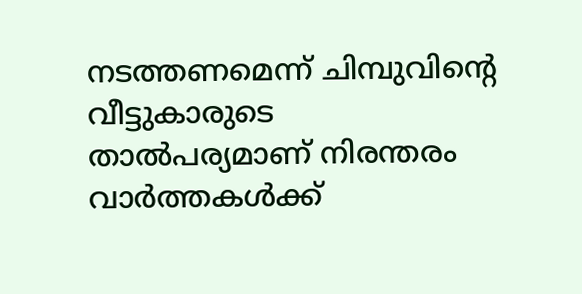നടത്തണമെന്ന് ചിമ്പുവിന്‍റെ വീട്ടുകാരുടെ താല്‍പര്യമാണ് നിരന്തരം വാര്‍ത്തകള്‍ക്ക്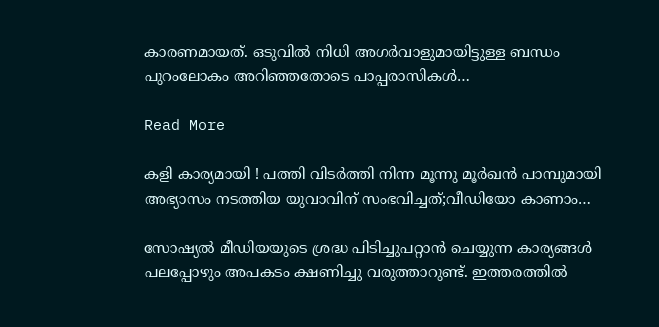കാരണമായത്. ഒടുവില്‍ നിധി അഗര്‍വാളുമായിട്ടുള്ള ബന്ധം പുറംലോകം അറിഞ്ഞതോടെ പാപ്പരാസികള്‍…

Read More

കളി കാര്യമായി ! പത്തി വിടര്‍ത്തി നിന്ന മൂന്നു മൂര്‍ഖന്‍ പാമ്പുമായി അഭ്യാസം നടത്തിയ യുവാവിന് സംഭവിച്ചത്;വീഡിയോ കാണാം…

സോഷ്യല്‍ മീഡിയയുടെ ശ്രദ്ധ പിടിച്ചുപറ്റാന്‍ ചെയ്യുന്ന കാര്യങ്ങള്‍ പലപ്പോഴും അപകടം ക്ഷണിച്ചു വരുത്താറുണ്ട്. ഇത്തരത്തില്‍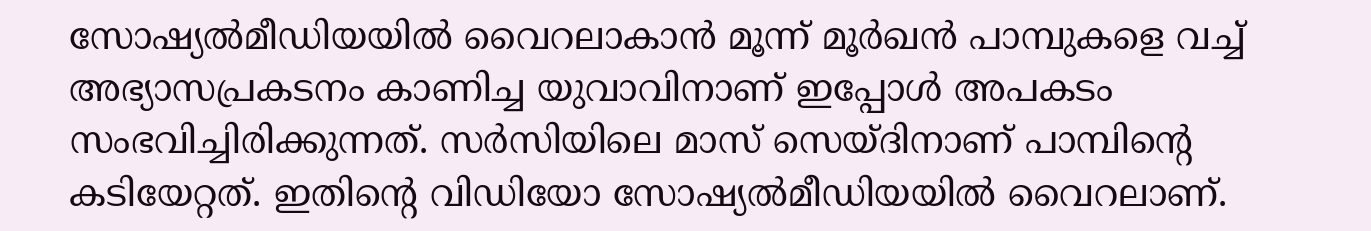സോഷ്യല്‍മീഡിയയില്‍ വൈറലാകാന്‍ മൂന്ന് മൂര്‍ഖന്‍ പാമ്പുകളെ വച്ച് അഭ്യാസപ്രകടനം കാണിച്ച യുവാവിനാണ് ഇപ്പോള്‍ അപകടം സംഭവിച്ചിരിക്കുന്നത്. സര്‍സിയിലെ മാസ് സെയ്ദിനാണ് പാമ്പിന്റെ കടിയേറ്റത്. ഇതിന്റെ വിഡിയോ സോഷ്യല്‍മീഡിയയില്‍ വൈറലാണ്.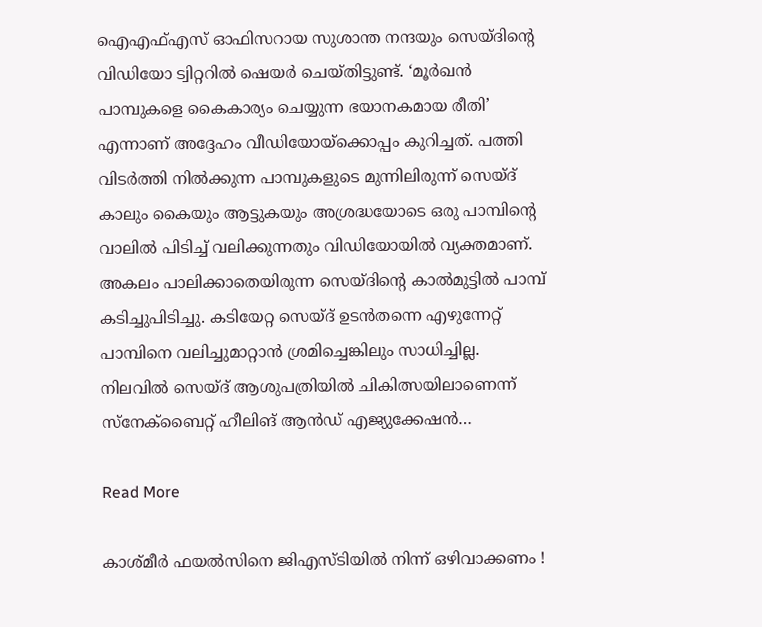ഐഎഫ്എസ് ഓഫിസറായ സുശാന്ത നന്ദയും സെയ്ദിന്റെ വിഡിയോ ട്വിറ്ററില്‍ ഷെയര്‍ ചെയ്തിട്ടുണ്ട്. ‘മൂര്‍ഖന്‍ പാമ്പുകളെ കൈകാര്യം ചെയ്യുന്ന ഭയാനകമായ രീതി’ എന്നാണ് അദ്ദേഹം വീഡിയോയ്‌ക്കൊപ്പം കുറിച്ചത്. പത്തി വിടര്‍ത്തി നില്‍ക്കുന്ന പാമ്പുകളുടെ മുന്നിലിരുന്ന് സെയ്ദ് കാലും കൈയും ആട്ടുകയും അശ്രദ്ധയോടെ ഒരു പാമ്പിന്റെ വാലില്‍ പിടിച്ച് വലിക്കുന്നതും വിഡിയോയില്‍ വ്യക്തമാണ്. അകലം പാലിക്കാതെയിരുന്ന സെയ്ദിന്റെ കാല്‍മുട്ടില്‍ പാമ്പ് കടിച്ചുപിടിച്ചു. കടിയേറ്റ സെയ്ദ് ഉടന്‍തന്നെ എഴുന്നേറ്റ് പാമ്പിനെ വലിച്ചുമാറ്റാന്‍ ശ്രമിച്ചെങ്കിലും സാധിച്ചില്ല. നിലവില്‍ സെയ്ദ് ആശുപത്രിയില്‍ ചികിത്സയിലാണെന്ന് സ്‌നേക്‌ബൈറ്റ് ഹീലിങ് ആന്‍ഡ് എജ്യുക്കേഷന്‍…

Read More

കാശ്മീര്‍ ഫയല്‍സിനെ ജിഎസ്ടിയില്‍ നിന്ന് ഒഴിവാക്കണം !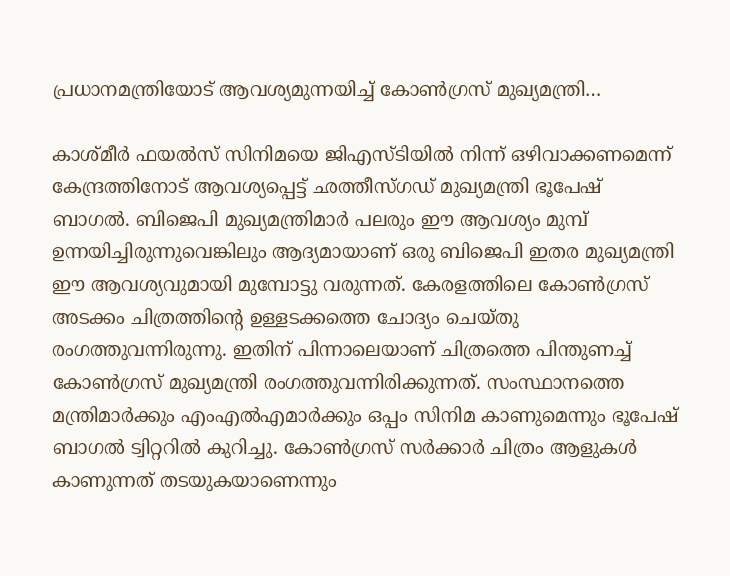പ്രധാനമന്ത്രിയോട് ആവശ്യമുന്നയിച്ച് കോണ്‍ഗ്രസ് മുഖ്യമന്ത്രി…

കാശ്മീര്‍ ഫയല്‍സ് സിനിമയെ ജിഎസ്ടിയില്‍ നിന്ന് ഒഴിവാക്കണമെന്ന് കേന്ദ്രത്തിനോട് ആവശ്യപ്പെട്ട് ഛത്തീസ്ഗഡ് മുഖ്യമന്ത്രി ഭൂപേഷ് ബാഗല്‍. ബിജെപി മുഖ്യമന്ത്രിമാര്‍ പലരും ഈ ആവശ്യം മുമ്പ് ഉന്നയിച്ചിരുന്നുവെങ്കിലും ആദ്യമായാണ് ഒരു ബിജെപി ഇതര മുഖ്യമന്ത്രി ഈ ആവശ്യവുമായി മുമ്പോട്ടു വരുന്നത്. കേരളത്തിലെ കോണ്‍ഗ്രസ് അടക്കം ചിത്രത്തിന്റെ ഉള്ളടക്കത്തെ ചോദ്യം ചെയ്തു രംഗത്തുവന്നിരുന്നു. ഇതിന് പിന്നാലെയാണ് ചിത്രത്തെ പിന്തുണച്ച് കോണ്‍ഗ്രസ് മുഖ്യമന്ത്രി രംഗത്തുവന്നിരിക്കുന്നത്. സംസ്ഥാനത്തെ മന്ത്രിമാര്‍ക്കും എംഎല്‍എമാര്‍ക്കും ഒപ്പം സിനിമ കാണുമെന്നും ഭൂപേഷ് ബാഗല്‍ ട്വിറ്ററില്‍ കുറിച്ചു. കോണ്‍ഗ്രസ് സര്‍ക്കാര്‍ ചിത്രം ആളുകള്‍ കാണുന്നത് തടയുകയാണെന്നും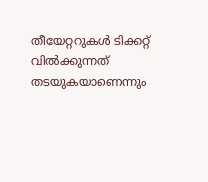തീയേറ്ററുകള്‍ ടിക്കറ്റ് വില്‍ക്കുന്നത് തടയുകയാണെന്നും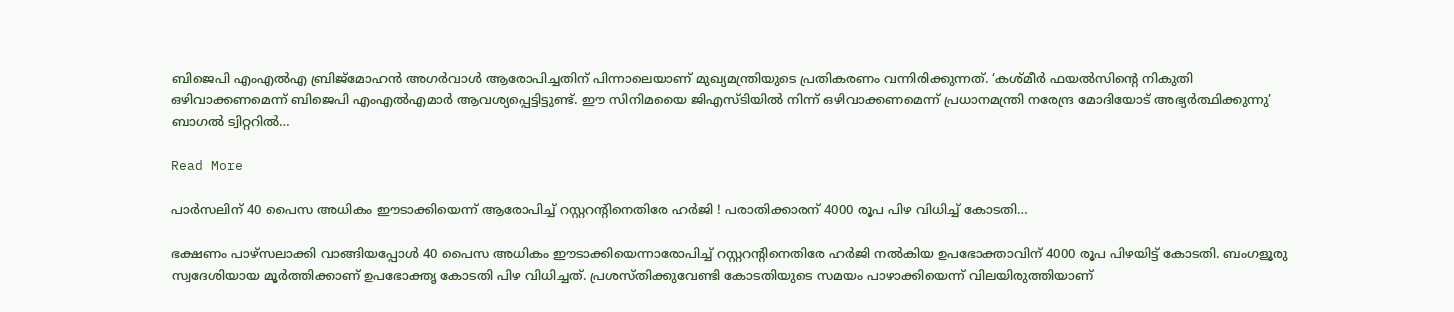ബിജെപി എംഎല്‍എ ബ്രിജ്മോഹന്‍ അഗര്‍വാള്‍ ആരോപിച്ചതിന് പിന്നാലെയാണ് മുഖ്യമന്ത്രിയുടെ പ്രതികരണം വന്നിരിക്കുന്നത്. ‘കശ്മീര്‍ ഫയല്‍സിന്റെ നികുതി ഒഴിവാക്കണമെന്ന് ബിജെപി എംഎല്‍എമാര്‍ ആവശ്യപ്പെട്ടിട്ടുണ്ട്. ഈ സിനിമയൈ ജിഎസ്ടിയില്‍ നിന്ന് ഒഴിവാക്കണമെന്ന് പ്രധാനമന്ത്രി നരേന്ദ്ര മോദിയോട് അഭ്യര്‍ത്ഥിക്കുന്നു’ ബാഗല്‍ ട്വിറ്ററില്‍…

Read More

പാര്‍സലിന് 40 പൈസ അധികം ഈടാക്കിയെന്ന് ആരോപിച്ച് റസ്റ്ററന്റിനെതിരേ ഹര്‍ജി ! പരാതിക്കാരന് 4000 രൂപ പിഴ വിധിച്ച് കോടതി…

ഭക്ഷണം പാഴ്‌സലാക്കി വാങ്ങിയപ്പോള്‍ 40 പൈസ അധികം ഈടാക്കിയെന്നാരോപിച്ച് റസ്റ്ററന്റിനെതിരേ ഹര്‍ജി നല്‍കിയ ഉപഭോക്താവിന് 4000 രൂപ പിഴയിട്ട് കോടതി. ബംഗളൂരു സ്വദേശിയായ മൂര്‍ത്തിക്കാണ് ഉപഭോക്തൃ കോടതി പിഴ വിധിച്ചത്. പ്രശസ്തിക്കുവേണ്ടി കോടതിയുടെ സമയം പാഴാക്കിയെന്ന് വിലയിരുത്തിയാണ്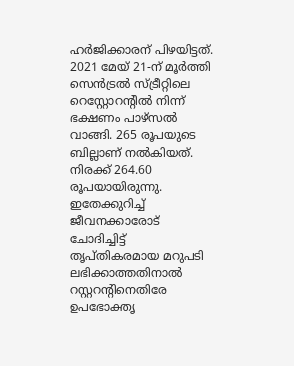ഹര്‍ജിക്കാരന് പിഴയിട്ടത്. 2021 മേയ് 21-ന് മൂര്‍ത്തി സെന്‍ട്രല്‍ സ്ട്രീറ്റിലെ റെസ്റ്റോറന്റില്‍ നിന്ന് ഭക്ഷണം പാഴ്‌സല്‍ വാങ്ങി. 265 രൂപയുടെ ബില്ലാണ് നല്‍കിയത്. നിരക്ക് 264.60 രൂപയായിരുന്നു. ഇതേക്കുറിച്ച് ജീവനക്കാരോട് ചോദിച്ചിട്ട് തൃപ്തികരമായ മറുപടി ലഭിക്കാത്തതിനാല്‍ റസ്റ്ററന്റിനെതിരേ ഉപഭോക്തൃ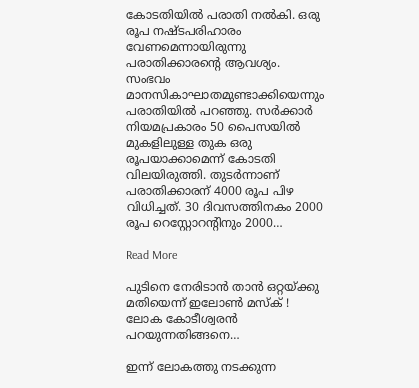കോടതിയില്‍ പരാതി നല്‍കി. ഒരു രൂപ നഷ്ടപരിഹാരം വേണമെന്നായിരുന്നു പരാതിക്കാരന്റെ ആവശ്യം. സംഭവം മാനസികാഘാതമുണ്ടാക്കിയെന്നും പരാതിയില്‍ പറഞ്ഞു. സര്‍ക്കാര്‍ നിയമപ്രകാരം 50 പൈസയില്‍ മുകളിലുള്ള തുക ഒരു രൂപയാക്കാമെന്ന് കോടതി വിലയിരുത്തി. തുടര്‍ന്നാണ് പരാതിക്കാരന് 4000 രൂപ പിഴ വിധിച്ചത്. 30 ദിവസത്തിനകം 2000 രൂപ റെസ്റ്റോറന്റിനും 2000…

Read More

പുടിനെ നേരിടാന്‍ താന്‍ ഒറ്റയ്ക്കു മതിയെന്ന് ഇലോണ്‍ മസ്‌ക് ! ലോക കോടീശ്വരന്‍ പറയുന്നതിങ്ങനെ…

ഇന്ന് ലോകത്തു നടക്കുന്ന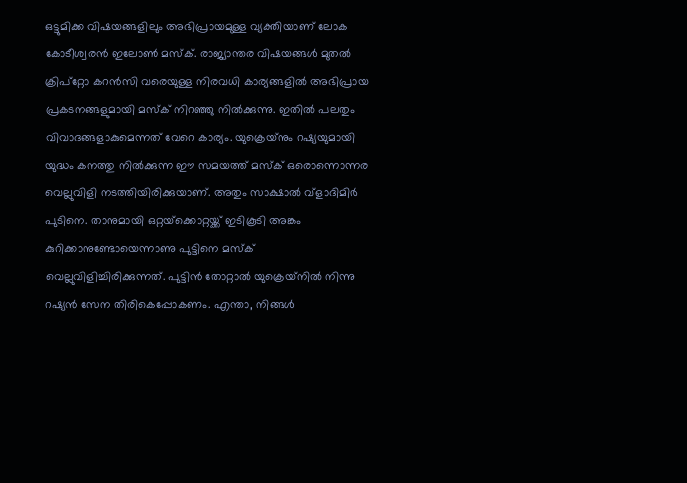ഒട്ടുമിക്ക വിഷയങ്ങളിലും അഭിപ്രായമുള്ള വ്യക്തിയാണ് ലോക കോടീശ്വരന്‍ ഇലോണ്‍ മസ്‌ക്. രാജ്യാന്തര വിഷയങ്ങള്‍ മുതല്‍ ക്രിപ്‌റ്റോ കറന്‍സി വരെയുള്ള നിരവധി കാര്യങ്ങളില്‍ അഭിപ്രായ പ്രകടനങ്ങളുമായി മസ്‌ക് നിറഞ്ഞു നില്‍ക്കുന്നു. ഇതില്‍ പലതും വിവാദങ്ങളാകുമെന്നത് വേറെ കാര്യം. യുക്രെയ്‌നും റഷ്യയുമായി യുദ്ധം കനത്തു നില്‍ക്കുന്ന ഈ സമയത്ത് മസ്‌ക് ഒരൊന്നൊന്നര വെല്ലുവിളി നടത്തിയിരിക്കുയാണ്. അതും സാക്ഷാല്‍ വ്‌ളാദിമിര്‍ പുടിനെ. താനുമായി ഒറ്റയ്‌ക്കൊറ്റയ്ക്ക് ഇടികൂടി അങ്കം കുറിക്കാനുണ്ടോയെന്നാണു പുട്ടിനെ മസ്‌ക് വെല്ലുവിളിച്ചിരിക്കുന്നത്. പുട്ടിന്‍ തോറ്റാല്‍ യുക്രെയ്‌നില്‍ നിന്നു റഷ്യന്‍ സേന തിരികെപ്പോകണം. എന്താ, നിങ്ങള്‍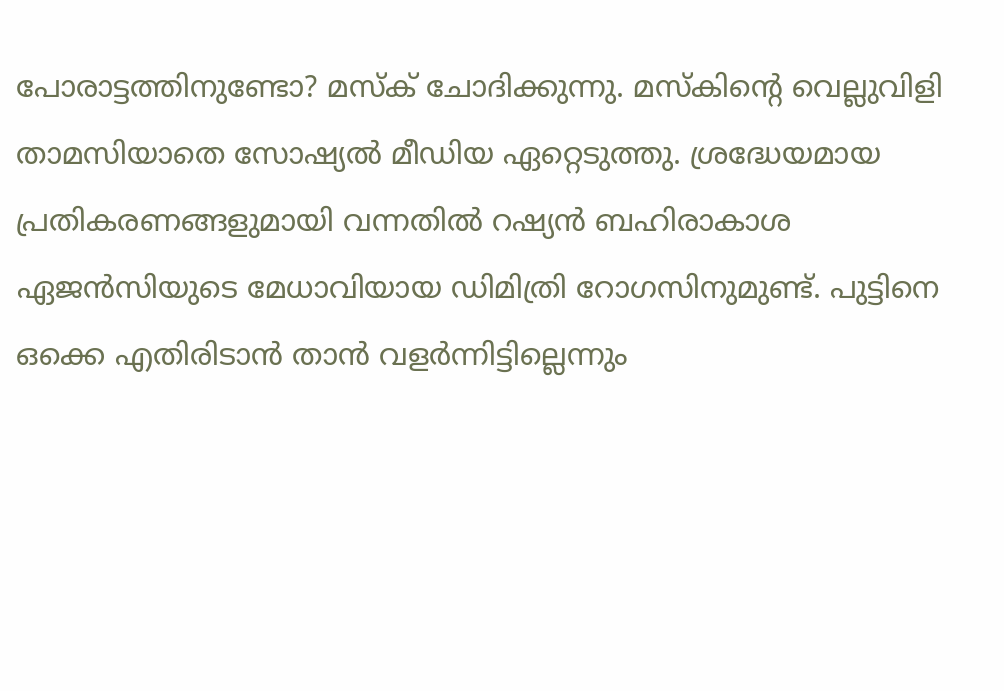പോരാട്ടത്തിനുണ്ടോ? മസ്‌ക് ചോദിക്കുന്നു. മസ്‌കിന്റെ വെല്ലുവിളി താമസിയാതെ സോഷ്യല്‍ മീഡിയ ഏറ്റെടുത്തു. ശ്രദ്ധേയമായ പ്രതികരണങ്ങളുമായി വന്നതില്‍ റഷ്യന്‍ ബഹിരാകാശ ഏജന്‍സിയുടെ മേധാവിയായ ഡിമിത്രി റോഗസിനുമുണ്ട്. പുട്ടിനെ ഒക്കെ എതിരിടാന്‍ താന്‍ വളര്‍ന്നിട്ടില്ലെന്നും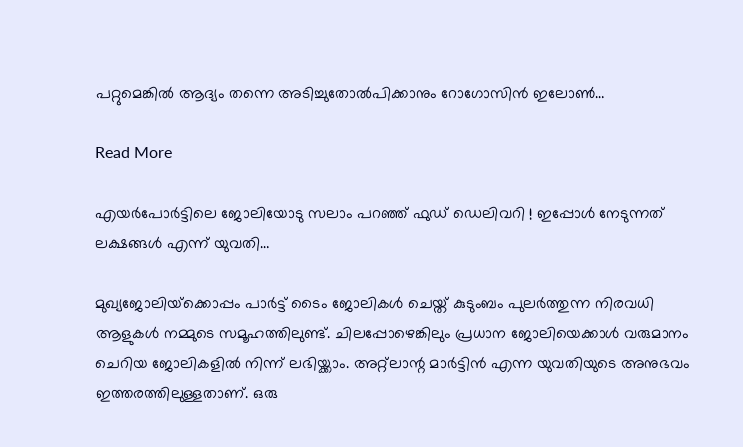പറ്റുമെങ്കില്‍ ആദ്യം തന്നെ അടിച്ചുതോല്‍പിക്കാനും റോഗോസിന്‍ ഇലോണ്‍…

Read More

എയര്‍പോര്‍ട്ടിലെ ജോലിയോടു സലാം പറഞ്ഞ് ഫുഡ് ഡെലിവറി ! ഇപ്പോള്‍ നേടുന്നത് ലക്ഷങ്ങള്‍ എന്ന് യുവതി…

മുഖ്യജോലിയ്‌ക്കൊപ്പം പാര്‍ട്ട് ടൈം ജോലികള്‍ ചെയ്ത് കുടുംബം പുലര്‍ത്തുന്ന നിരവധി ആളുകള്‍ നമ്മുടെ സമൂഹത്തിലുണ്ട്. ചിലപ്പോഴെങ്കിലും പ്രധാന ജോലിയെക്കാള്‍ വരുമാനം ചെറിയ ജോലികളില്‍ നിന്ന് ലഭിയ്ക്കാം. അറ്റ്ലാന്റ മാര്‍ട്ടിന്‍ എന്ന യുവതിയുടെ അനുഭവം ഇത്തരത്തിലുള്ളതാണ്. ഒരു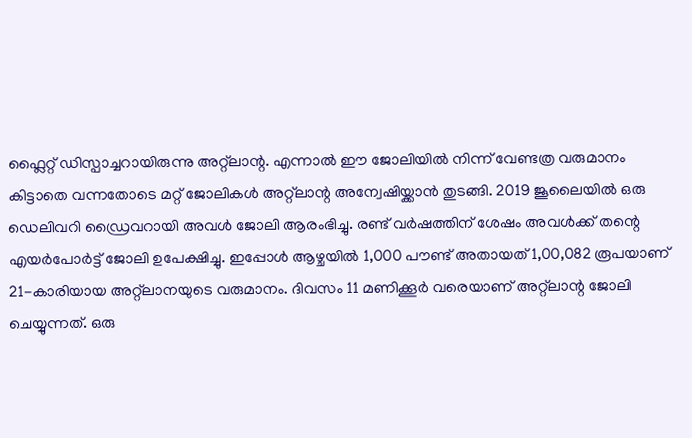ഫ്ലൈറ്റ് ഡിസ്പാച്ചറായിരുന്നു അറ്റ്ലാന്റ. എന്നാല്‍ ഈ ജോലിയില്‍ നിന്ന് വേണ്ടത്ര വരുമാനം കിട്ടാതെ വന്നതോടെ മറ്റ് ജോലികള്‍ അറ്റ്ലാന്റ അന്വേഷിയ്ക്കാന്‍ തുടങ്ങി. 2019 ജൂലൈയില്‍ ഒരു ഡെലിവറി ഡ്രൈവറായി അവള്‍ ജോലി ആരംഭിച്ചു. രണ്ട് വര്‍ഷത്തിന് ശേഷം അവള്‍ക്ക് തന്റെ എയര്‍പോര്‍ട്ട് ജോലി ഉപേക്ഷിച്ചു. ഇപ്പോള്‍ ആഴ്ചയില്‍ 1,000 പൗണ്ട് അതായത് 1,00,082 രൂപയാണ് 21-കാരിയായ അറ്റ്ലാനയുടെ വരുമാനം. ദിവസം 11 മണിക്കൂര്‍ വരെയാണ് അറ്റ്ലാന്റ ജോലി ചെയ്യുന്നത്. ഒരു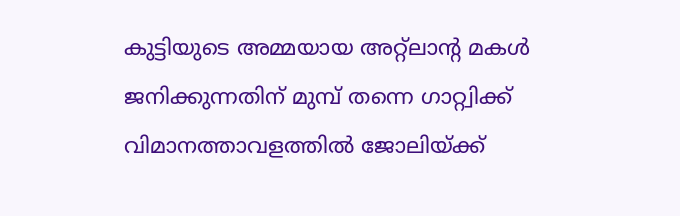കുട്ടിയുടെ അമ്മയായ അറ്റ്‌ലാന്റ മകള്‍ ജനിക്കുന്നതിന് മുമ്പ് തന്നെ ഗാറ്റ്വിക്ക് വിമാനത്താവളത്തില്‍ ജോലിയ്ക്ക്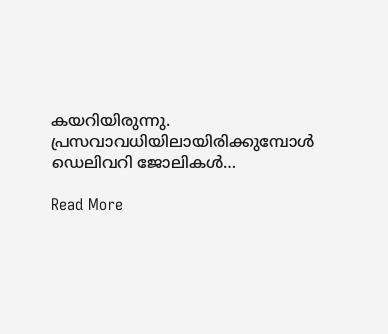കയറിയിരുന്നു. പ്രസവാവധിയിലായിരിക്കുമ്പോള്‍ ഡെലിവറി ജോലികള്‍…

Read More